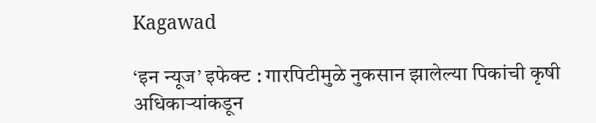Kagawad

‘इन न्यूज’ इफेक्ट : गारपिटीमुळे नुकसान झालेल्या पिकांची कृषी अधिकाऱ्यांकडून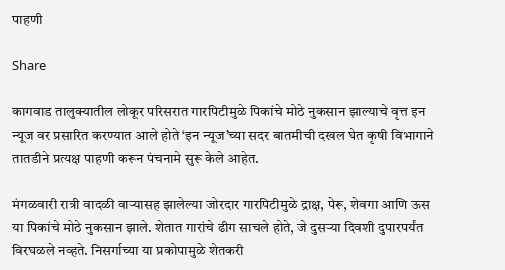पाहणी

Share

कागवाड तालुक्यातील लोकूर परिसरात गारपिटीमुळे पिकांचे मोठे नुकसान झाल्याचे वृत्त इन न्यूज वर प्रसारित करण्यात आले होते ‘इन न्यूज’च्या सदर बातमीची दखल घेत कृषी विभागाने तातडीने प्रत्यक्ष पाहणी करून पंचनामे सुरू केले आहेत.

मंगळवारी रात्री वादळी वाऱ्यासह झालेल्या जोरदार गारपिटीमुळे द्राक्ष, पेरू, शेवगा आणि ऊस या पिकांचे मोठे नुकसान झाले. शेतात गारांचे ढीग साचले होते, जे दुसऱ्या दिवशी दुपारपर्यंत विरघळले नव्हते. निसर्गाच्या या प्रकोपामुळे शेतकरी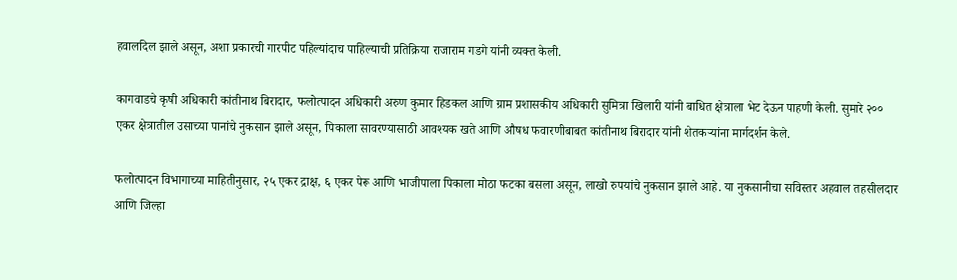हवालदिल झाले असून, अशा प्रकारची गारपीट पहिल्यांदाच पाहिल्याची प्रतिक्रिया राजाराम गडगे यांनी व्यक्त केली.

कागवाडचे कृषी अधिकारी कांतीनाथ बिरादार, फलोत्पादन अधिकारी अरुण कुमार हिडकल आणि ग्राम प्रशासकीय अधिकारी सुमित्रा खिलारी यांनी बाधित क्षेत्राला भेट देऊन पाहणी केली. सुमारे २०० एकर क्षेत्रातील उसाच्या पानांचे नुकसान झाले असून, पिकाला सावरण्यासाठी आवश्यक खते आणि औषध फवारणीबाबत कांतीनाथ बिरादार यांनी शेतकऱ्यांना मार्गदर्शन केले.

फलोत्पादन विभागाच्या माहितीनुसार, २५ एकर द्राक्ष, ६ एकर पेरू आणि भाजीपाला पिकाला मोठा फटका बसला असून, लाखो रुपयांचे नुकसान झाले आहे. या नुकसानीचा सविस्तर अहवाल तहसीलदार आणि जिल्हा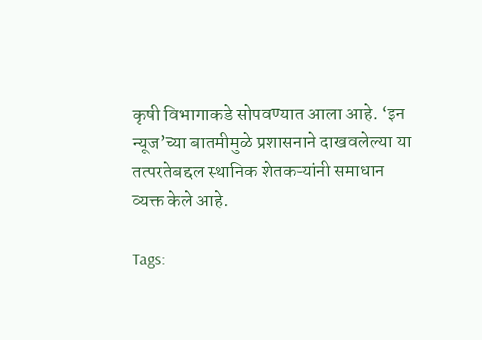कृषी विभागाकडे सोपवण्यात आला आहे. ‘इन न्यूज’च्या बातमीमुळे प्रशासनाने दाखवलेल्या या तत्परतेबद्दल स्थानिक शेतकऱ्यांनी समाधान व्यक्त केले आहे.

Tags: